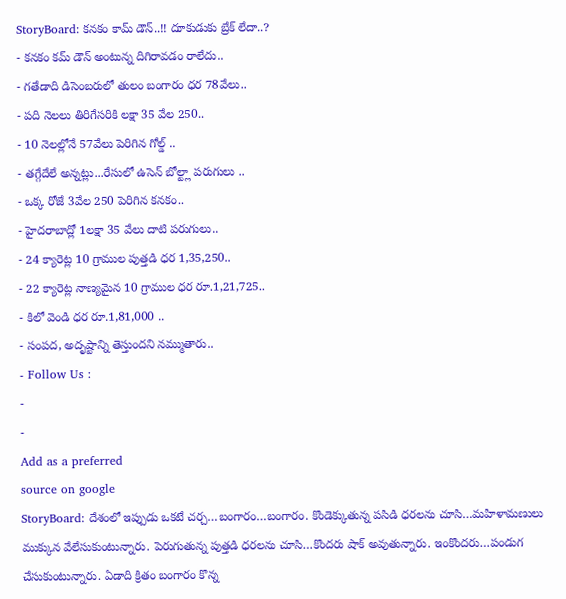StoryBoard: కనకం కామ్ డౌన్..!! దూకుడుకు బ్రేక్ లేదా..?
- కనకం కమ్ డౌన్ అంటున్న దిగిరావడం రాలేదు..
- గతేడాది డిసెంబరులో తులం బంగారం ధర 78వేలు..
- పది నెలలు తిరిగేసరికి లక్షా 35 వేల 250..
- 10 నెలల్లోనే 57వేలు పెరిగిన గోల్డ్ ..
- తగ్గేదేలే అన్నట్లు...రేసులో ఉసెన్ బోల్ట్లా పరుగులు ..
- ఒక్క రోజే 3వేల 250 పెరిగిన కనకం..
- హైదరాబాద్లో 1లక్షా 35 వేలు దాటి పరుగులు..
- 24 క్యారెట్ల 10 గ్రాముల పుత్తడి ధర 1,35,250..
- 22 క్యారెట్ల నాణ్యమైన 10 గ్రాముల ధర రూ.1,21,725..
- కిలో వెండి ధర రూ.1,81,000 ..
- సంపద, అదృష్టాన్ని తెస్తుందని నమ్ముతారు..
- Follow Us :
-
-
Add as a preferred
source on google
StoryBoard: దేశంలో ఇప్పుడు ఒకటే చర్చ…బంగారం…బంగారం. కొండెక్కుతున్న పసిడి ధరలను చూసి…మహిళామణులు ముక్కున వేలేసుకుంటున్నారు. పెరుగుతున్న పుత్తడి ధరలను చూసి…కొందరు షాక్ అవుతున్నారు. ఇంకొందరు…పండుగ చేసుకుంటున్నారు. ఏడాది క్రితం బంగారం కొన్న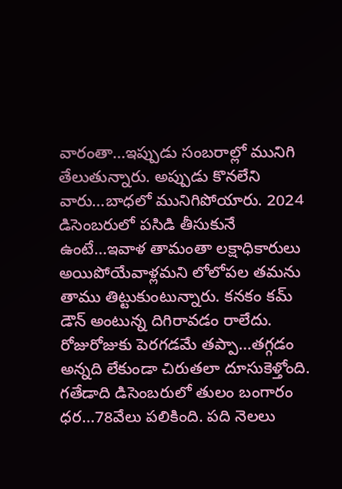వారంతా…ఇప్పుడు సంబరాల్లో మునిగి తేలుతున్నారు. అప్పుడు కొనలేని వారు…బాధలో మునిగిపోయారు. 2024 డిసెంబరులో పసిడి తీసుకునే ఉంటే…ఇవాళ తామంతా లక్షాధికారులు అయిపోయేవాళ్లమని లోలోపల తమను తాము తిట్టుకుంటున్నారు. కనకం కమ్ డౌన్ అంటున్న దిగిరావడం రాలేదు. రోజురోజుకు పెరగడమే తప్పా…తగ్గడం అన్నది లేకుండా చిరుతలా దూసుకెళ్తోంది.
గతేడాది డిసెంబరులో తులం బంగారం ధర…78వేలు పలికింది. పది నెలలు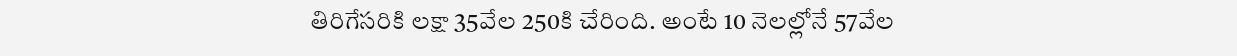తిరిగేసరికి లక్షా 35వేల 250కి చేరింది. అంటే 10 నెలల్లోనే 57వేల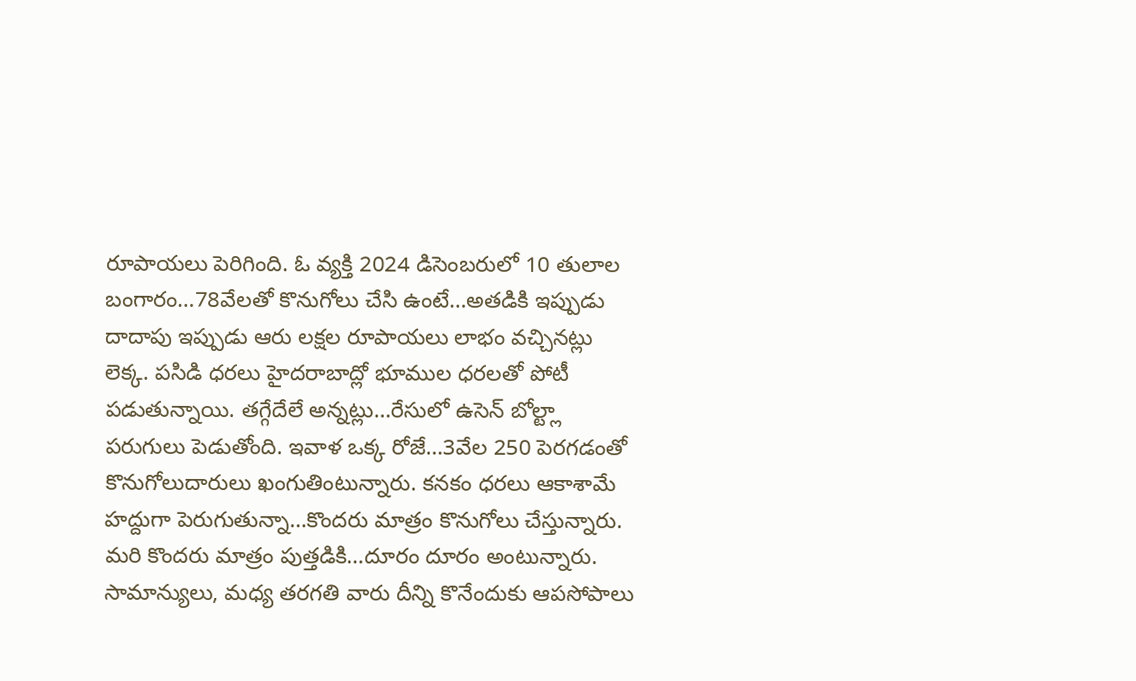రూపాయలు పెరిగింది. ఓ వ్యక్తి 2024 డిసెంబరులో 10 తులాల బంగారం…78వేలతో కొనుగోలు చేసి ఉంటే…అతడికి ఇప్పుడు దాదాపు ఇప్పుడు ఆరు లక్షల రూపాయలు లాభం వచ్చినట్లు లెక్క. పసిడి ధరలు హైదరాబాద్లో భూముల ధరలతో పోటీ పడుతున్నాయి. తగ్గేదేలే అన్నట్లు…రేసులో ఉసెన్ బోల్ట్లా పరుగులు పెడుతోంది. ఇవాళ ఒక్క రోజే…3వేల 250 పెరగడంతో కొనుగోలుదారులు ఖంగుతింటున్నారు. కనకం ధరలు ఆకాశామే హద్దుగా పెరుగుతున్నా…కొందరు మాత్రం కొనుగోలు చేస్తున్నారు. మరి కొందరు మాత్రం పుత్తడికి…దూరం దూరం అంటున్నారు. సామాన్యులు, మధ్య తరగతి వారు దీన్ని కొనేందుకు ఆపసోపాలు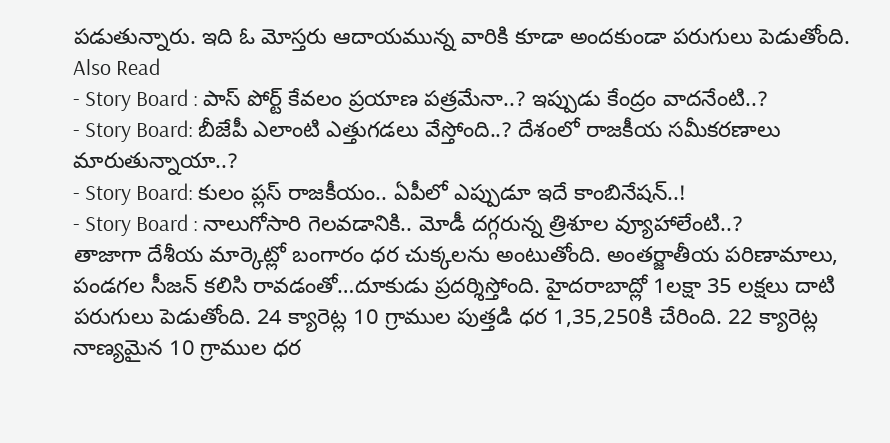పడుతున్నారు. ఇది ఓ మోస్తరు ఆదాయమున్న వారికి కూడా అందకుండా పరుగులు పెడుతోంది.
Also Read
- Story Board : పాస్ పోర్ట్ కేవలం ప్రయాణ పత్రమేనా..? ఇప్పుడు కేంద్రం వాదనేంటి..?
- Story Board: బీజేపీ ఎలాంటి ఎత్తుగడలు వేస్తోంది..? దేశంలో రాజకీయ సమీకరణాలు మారుతున్నాయా..?
- Story Board: కులం ప్లస్ రాజకీయం.. ఏపీలో ఎప్పుడూ ఇదే కాంబినేషన్..!
- Story Board : నాలుగోసారి గెలవడానికి.. మోడీ దగ్గరున్న త్రిశూల వ్యూహాలేంటి..?
తాజాగా దేశీయ మార్కెట్లో బంగారం ధర చుక్కలను అంటుతోంది. అంతర్జాతీయ పరిణామాలు, పండగల సీజన్ కలిసి రావడంతో…దూకుడు ప్రదర్శిస్తోంది. హైదరాబాద్లో 1లక్షా 35 లక్షలు దాటి పరుగులు పెడుతోంది. 24 క్యారెట్ల 10 గ్రాముల పుత్తడి ధర 1,35,250కి చేరింది. 22 క్యారెట్ల నాణ్యమైన 10 గ్రాముల ధర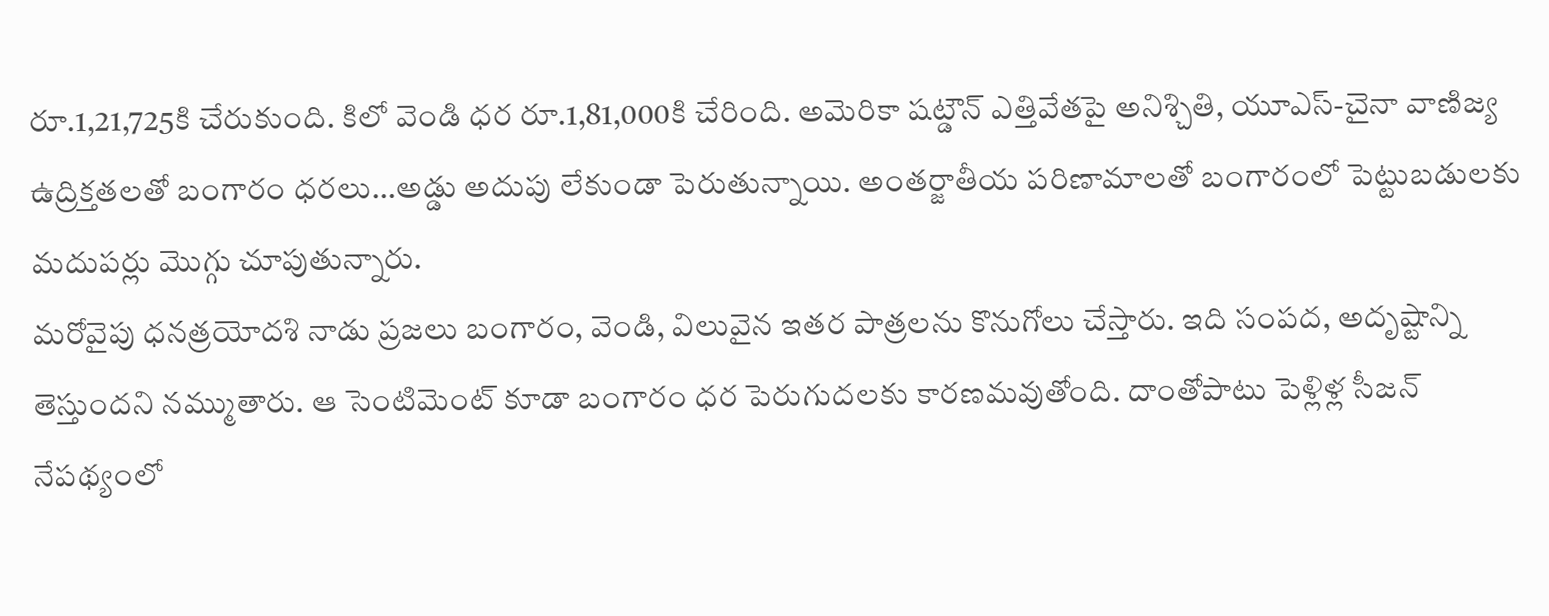రూ.1,21,725కి చేరుకుంది. కిలో వెండి ధర రూ.1,81,000కి చేరింది. అమెరికా షట్డౌన్ ఎత్తివేతపై అనిశ్చితి, యూఎస్-చైనా వాణిజ్య ఉద్రిక్తతలతో బంగారం ధరలు…అడ్డు అదుపు లేకుండా పెరుతున్నాయి. అంతర్జాతీయ పరిణామాలతో బంగారంలో పెట్టుబడులకు మదుపర్లు మొగ్గు చూపుతున్నారు.
మరోవైపు ధనత్రయోదశి నాడు ప్రజలు బంగారం, వెండి, విలువైన ఇతర పాత్రలను కొనుగోలు చేస్తారు. ఇది సంపద, అదృష్టాన్ని తెస్తుందని నమ్ముతారు. ఆ సెంటిమెంట్ కూడా బంగారం ధర పెరుగుదలకు కారణమవుతోంది. దాంతోపాటు పెళ్లిళ్ల సీజన్ నేపథ్యంలో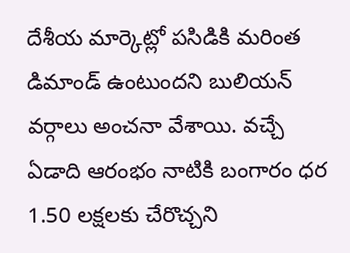దేశీయ మార్కెట్లో పసిడికి మరింత డిమాండ్ ఉంటుందని బులియన్ వర్గాలు అంచనా వేశాయి. వచ్చే ఏడాది ఆరంభం నాటికి బంగారం ధర 1.50 లక్షలకు చేరొచ్చని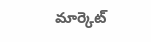మార్కెట్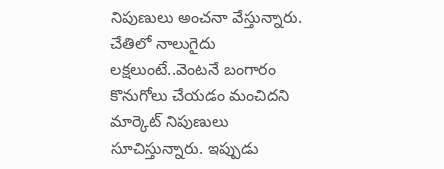నిపుణులు అంచనా వేస్తున్నారు. చేతిలో నాలుగైదు లక్షలుంటే..వెంటనే బంగారం కొనుగోలు చేయడం మంచిదని మార్కెట్ నిపుణులు సూచిస్తున్నారు. ఇప్పుడు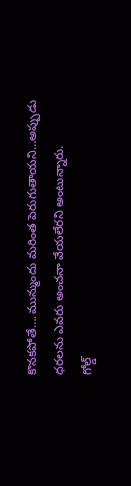కొనకపోతే….మున్ముందు మరింత పెరుగుతాయని…అప్పుడు ధరలను ఎవరు అంచనా వేయలేరని అంటున్నారు.
గోల్డ్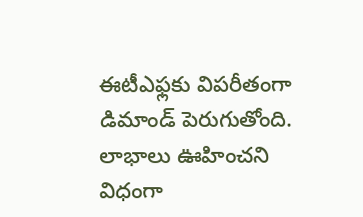ఈటీఎఫ్లకు విపరీతంగా డిమాండ్ పెరుగుతోంది. లాభాలు ఊహించని విధంగా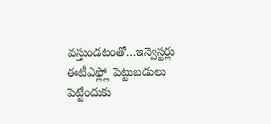వస్తుండటంతో…ఇన్వెస్టర్లు ఈటీఎఫ్ల్లో పెట్టుబడులు పెట్టేందుకు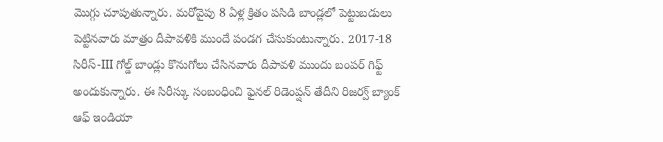మొగ్గు చూపుతున్నారు. మరోవైపు 8 ఏళ్ల క్రితం పసిడి బాండ్లలో పెట్టుబడులు పెట్టినవారు మాత్రం దీపావళికి ముందే పండగ చేసుకుంటున్నారు. 2017-18 సిరీస్-III గోల్డ్ బాండ్లు కొనుగోలు చేసినవారు దీపావళి ముందు బంపర్ గిఫ్ట్ అందుకున్నారు. ఈ సిరీస్కు సంబంధించి ఫైనల్ రిడెంప్షన్ తేదీని రిజర్వ్ బ్యాంక్ ఆఫ్ ఇండియా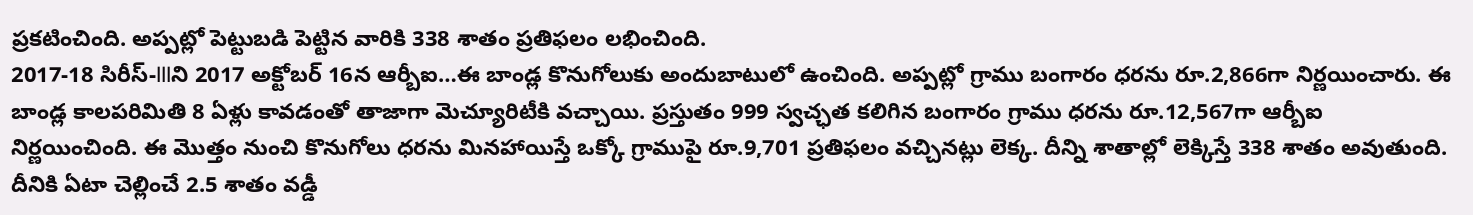ప్రకటించింది. అప్పట్లో పెట్టుబడి పెట్టిన వారికి 338 శాతం ప్రతిఫలం లభించింది.
2017-18 సిరీస్-IIIని 2017 అక్టోబర్ 16న ఆర్బీఐ…ఈ బాండ్ల కొనుగోలుకు అందుబాటులో ఉంచింది. అప్పట్లో గ్రాము బంగారం ధరను రూ.2,866గా నిర్ణయించారు. ఈ బాండ్ల కాలపరిమితి 8 ఏళ్లు కావడంతో తాజాగా మెచ్యూరిటీకి వచ్చాయి. ప్రస్తుతం 999 స్వచ్ఛత కలిగిన బంగారం గ్రాము ధరను రూ.12,567గా ఆర్బీఐ నిర్ణయించింది. ఈ మొత్తం నుంచి కొనుగోలు ధరను మినహాయిస్తే ఒక్కో గ్రాముపై రూ.9,701 ప్రతిఫలం వచ్చినట్లు లెక్క. దీన్ని శాతాల్లో లెక్కిస్తే 338 శాతం అవుతుంది. దీనికి ఏటా చెల్లించే 2.5 శాతం వడ్డీ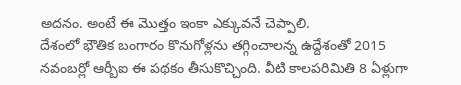అదనం. అంటే ఈ మొత్తం ఇంకా ఎక్కువనే చెప్పాలి.
దేశంలో భౌతిక బంగారం కొనుగోళ్లను తగ్గించాలన్న ఉద్దేశంతో 2015 నవంబర్లో ఆర్బీఐ ఈ పథకం తీసుకొచ్చింది. వీటి కాలపరిమితి 8 ఏళ్లుగా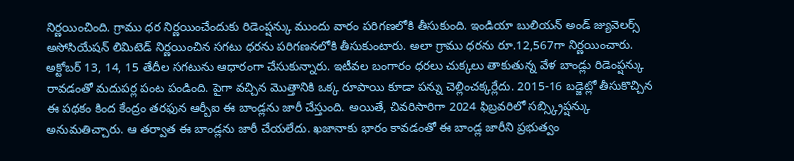నిర్ణయించింది. గ్రాము ధర నిర్ణయించేందుకు రిడెంప్షన్కు ముందు వారం పరిగణలోకి తీసుకుంది. ఇండియా బులియన్ అండ్ జ్యువెలర్స్ అసోసియేషన్ లిమిటెడ్ నిర్ణయించిన సగటు ధరను పరిగణనలోకి తీసుకుంటారు. అలా గ్రాము ధరను రూ.12,567గా నిర్ణయించారు. అక్టోబర్ 13, 14, 15 తేదీల సగటును ఆధారంగా చేసుకున్నారు. ఇటీవల బంగారం ధరలు చుక్కలు తాకుతున్న వేళ బాండ్లు రిడెంప్షన్కు రావడంతో మదుపర్ల పంట పండింది. పైగా వచ్చిన మొత్తానికి ఒక్క రూపాయి కూడా పన్ను చెల్లించక్కర్లేదు. 2015-16 బడ్జెట్లో తీసుకొచ్చిన ఈ పథకం కింద కేంద్రం తరఫున ఆర్బీఐ ఈ బాండ్లను జారీ చేస్తుంది. అయితే, చివరిసారిగా 2024 ఫిబ్రవరిలో సబ్స్క్రిప్షన్కు అనుమతిచ్చారు. ఆ తర్వాత ఈ బాండ్లను జారీ చేయలేదు. ఖజానాకు భారం కావడంతో ఈ బాండ్ల జారీని ప్రభుత్వం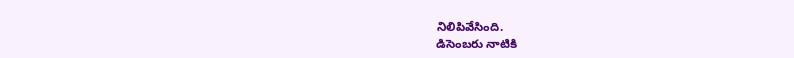నిలిపివేసింది.
డిసెంబరు నాటికి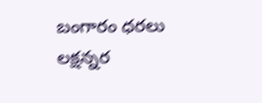బంగారం ధరలు లక్షన్నర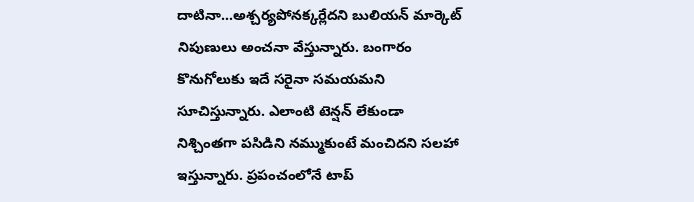దాటినా…అశ్చర్యపోనక్కర్లేదని బులియన్ మార్కెట్ నిపుణులు అంచనా వేస్తున్నారు. బంగారం కొనుగోలుకు ఇదే సరైనా సమయమని సూచిస్తున్నారు. ఎలాంటి టెన్షన్ లేకుండా నిశ్చింతగా పసిడిని నమ్ముకుంటే మంచిదని సలహా ఇస్తున్నారు. ప్రపంచంలోనే టాప్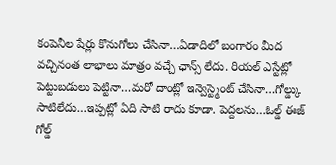కంపెనీల షేర్లు కొనుగోలు చేసినా…ఏడాదిలో బంగారం మీద వచ్చినంత లాభాలు మాత్రం వచ్చే ఛాన్స్ లేదు. రియల్ ఎస్టేట్లో పెట్టుబడులు పెట్టినా…మరో దాంట్లో ఇన్వెస్ట్మెంట్ చేసినా…గోల్డ్కు సాటిలేదు…ఇప్పట్లో ఏది సాటి రాదు కూడా. పెద్దలను…ఓల్డ్ ఈజ్ గోల్డ్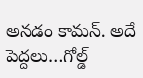అనడం కామన్. అదే పెద్దలు…గోల్డ్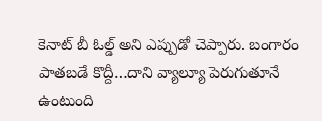కెనాట్ బీ ఓల్డ్ అని ఎప్పుడో చెప్పారు. బంగారం పాతబడే కొద్దీ…దాని వ్యాల్యూ పెరుగుతూనే ఉంటుంది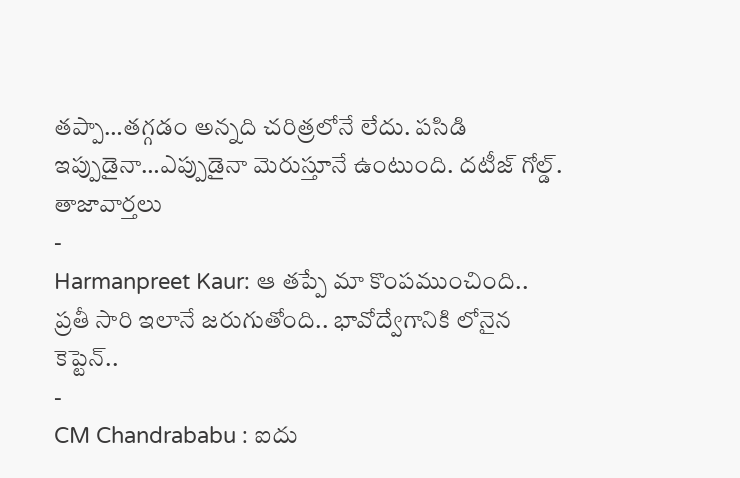తప్పా…తగ్గడం అన్నది చరిత్రలోనే లేదు. పసిడి ఇప్పుడైనా…ఎప్పుడైనా మెరుస్తూనే ఉంటుంది. దటీజ్ గోల్డ్.
తాజావార్తలు
-
Harmanpreet Kaur: ఆ తప్పే మా కొంపముంచింది.. ప్రతీ సారి ఇలానే జరుగుతోంది.. భావోద్వేగానికి లోనైన కెప్టెన్..
-
CM Chandrababu : ఐదు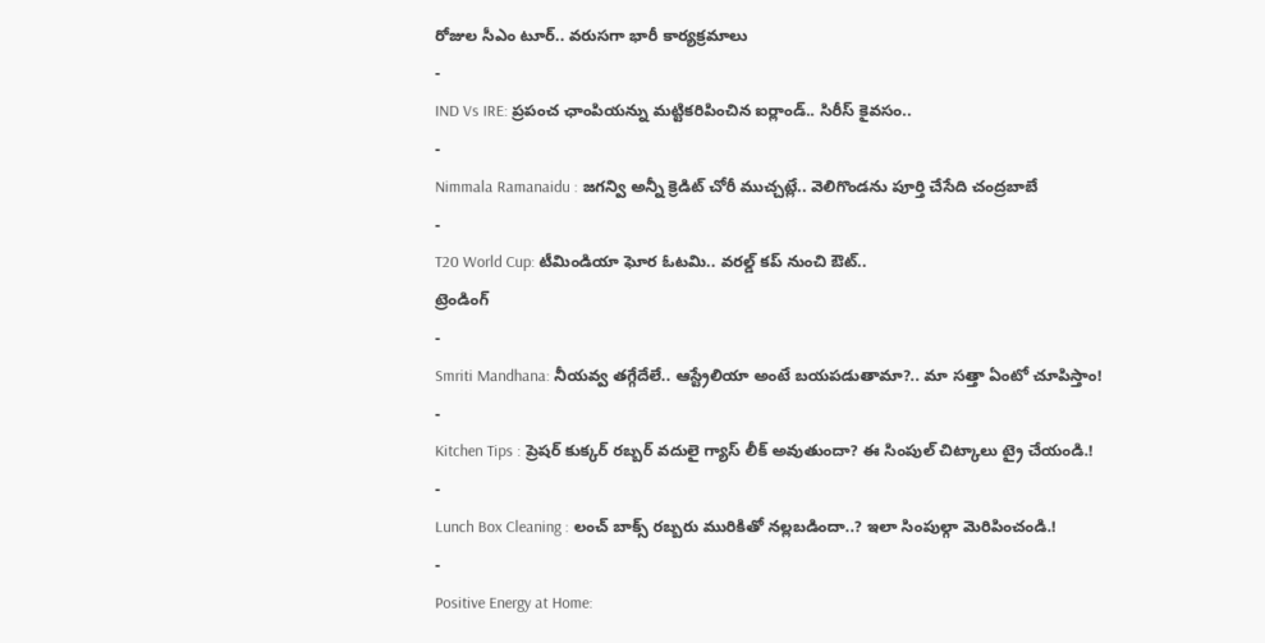రోజుల సీఎం టూర్.. వరుసగా భారీ కార్యక్రమాలు
-
IND Vs IRE: ప్రపంచ ఛాంపియన్ను మట్టికరిపించిన ఐర్లాండ్.. సిరీస్ కైవసం..
-
Nimmala Ramanaidu : జగన్వి అన్నీ క్రెడిట్ చోరీ ముచ్చట్లే.. వెలిగొండను పూర్తి చేసేది చంద్రబాబే
-
T20 World Cup: టీమిండియా ఘోర ఓటమి.. వరల్డ్ కప్ నుంచి ఔట్..
ట్రెండింగ్
-
Smriti Mandhana: నీయవ్వ తగ్గేదేలే.. ఆస్ట్రేలియా అంటే బయపడుతామా?.. మా సత్తా ఏంటో చూపిస్తాం!
-
Kitchen Tips : ప్రెషర్ కుక్కర్ రబ్బర్ వదులై గ్యాస్ లీక్ అవుతుందా? ఈ సింపుల్ చిట్కాలు ట్రై చేయండి.!
-
Lunch Box Cleaning : లంచ్ బాక్స్ రబ్బరు మురికితో నల్లబడిందా..? ఇలా సింపుల్గా మెరిపించండి.!
-
Positive Energy at Home: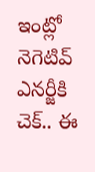ఇంట్లో నెగెటివ్ ఎనర్జీకి చెక్.. ఈ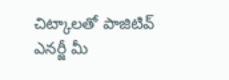చిట్కాలతో పాజిటివ్ ఎనర్జీ మీ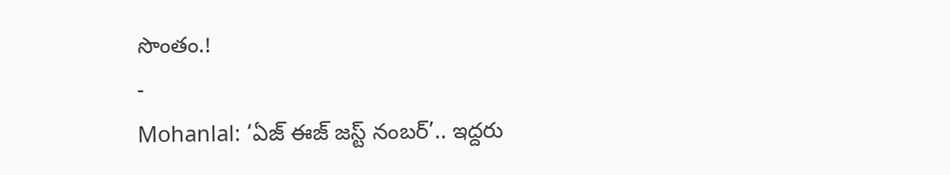సొంతం.!
-
Mohanlal: ‘ఏజ్ ఈజ్ జస్ట్ నంబర్’.. ఇద్దరు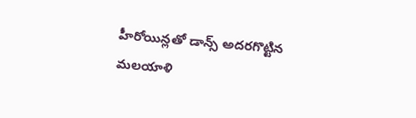హీరోయిన్లతో డాన్స్ అదరగొట్టిన మలయాళి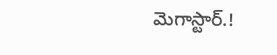మెగాస్టార్.!